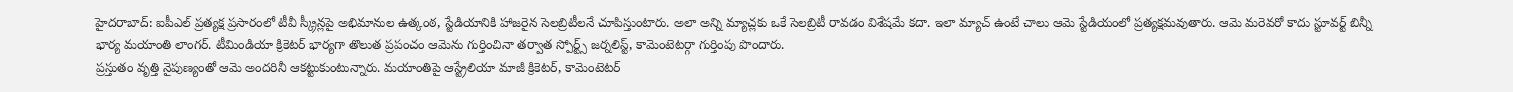హైదరాబాద్: ఐపీఎల్ ప్రత్యక్ష ప్రసారంలో టీవీ స్క్రీన్లపై అభిమానుల ఉత్కంఠ, స్టేడియానికి హాజరైన సెలబ్రిటీలనే చూపిస్తుంటారు. అలా అన్ని మ్యాచ్లకు ఒకే సెలబ్రిటీ రావడం విశేషమే కదా. ఇలా మ్యాచ్ ఉంటే చాలు ఆమె స్టేడియంలో ప్రత్యక్షమవుతారు. ఆమె మరెవరో కాదు స్టూవర్ట్ బిన్నీ భార్య మయాంతి లాంగర్. టీమిండియా క్రికెటర్ భార్యగా తొలుత ప్రపంచం ఆమెను గుర్తించినా తర్వాత స్పోర్ట్స్ జర్నలిస్ట్, కామెంటెటర్గా గుర్తింపు పొందారు.
ప్రస్తుతం వృత్తి నైపుణ్యంతో ఆమె అందరినీ ఆకట్టుకుంటున్నారు. మయాంతిపై ఆస్ట్రేలియా మాజీ క్రికెటర్, కామెంటెటర్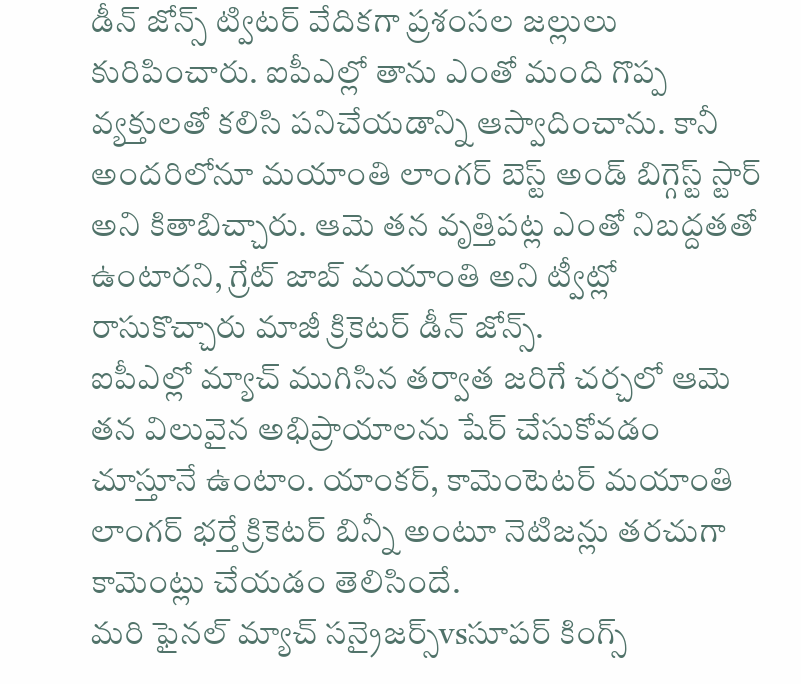డీన్ జోన్స్ ట్విటర్ వేదికగా ప్రశంసల జల్లులు కురిపించారు. ఐపీఎల్లో తాను ఎంతో మంది గొప్ప వ్యక్తులతో కలిసి పనిచేయడాన్ని ఆస్వాదించాను. కానీ అందరిలోనూ మయాంతి లాంగర్ బెస్ట్ అండ్ బిగ్గెస్ట్ స్టార్ అని కితాబిచ్చారు. ఆమె తన వృత్తిపట్ల ఎంతో నిబద్దతతో ఉంటారని, గ్రేట్ జాబ్ మయాంతి అని ట్వీట్లో రాసుకొచ్చారు మాజీ క్రికెటర్ డీన్ జోన్స్.
ఐపీఎల్లో మ్యాచ్ ముగిసిన తర్వాత జరిగే చర్చలో ఆమె తన విలువైన అభిప్రాయాలను షేర్ చేసుకోవడం చూస్తూనే ఉంటాం. యాంకర్, కామెంటెటర్ మయాంతి లాంగర్ భర్తే క్రికెటర్ బిన్నీ అంటూ నెటిజన్లు తరచుగా కామెంట్లు చేయడం తెలిసిందే.
మరి ఫైనల్ మ్యాచ్ సన్రైజర్స్vsసూపర్ కింగ్స్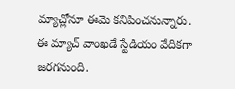మ్యాచ్లోనూ ఈమె కనిపించనున్నారు. ఈ మ్యాచ్ వాంఖడే స్టేడియం వేదికగా జరగనుంది.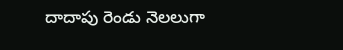దాదాపు రెండు నెలలుగా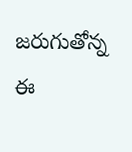జరుగుతోన్న ఈ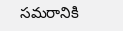సమరానికి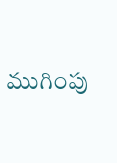ముగింపు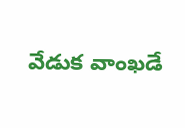వేడుక వాంఖడే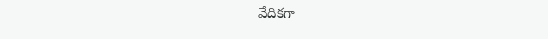వేదికగా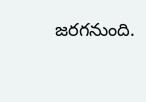జరగనుంది.